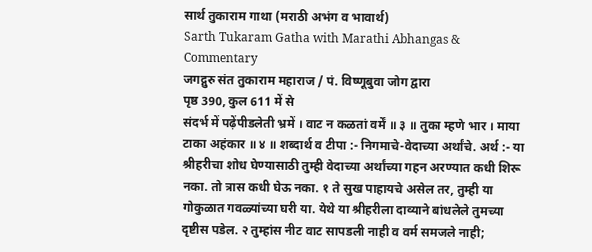सार्थ तुकाराम गाथा (मराठी अभंग व भावार्थ)
Sarth Tukaram Gatha with Marathi Abhangas & Commentary
जगद्गुरु संत तुकाराम महाराज / पं. विष्णूबुवा जोग द्वारा
पृष्ठ 390, कुल 611 में से
संदर्भ में पढ़ेंपीडलेती भ्रमें । वाट न कळतां वर्में ॥ ३ ॥ तुका म्हणे भार । माया टाका अहंकार ॥ ४ ॥ शब्दार्थ व टीपा :- निगमाचे-वेदाच्या अर्थांचे. अर्थ :- या श्रीहरीचा शोध घेण्यासाठी तुम्ही वेदाच्या अर्थांच्या गहन अरण्यात कधी शिरू नका. तो त्रास कधी घेऊ नका. १ ते सुख पाहायचे असेल तर, तुम्ही या गोकुळात गवळ्यांच्या घरी या. येथे या श्रीहरीला दाव्याने बांधलेले तुमच्या दृष्टीस पडेल. २ तुम्हांस नीट वाट सापडली नाही व वर्म समजले नाही;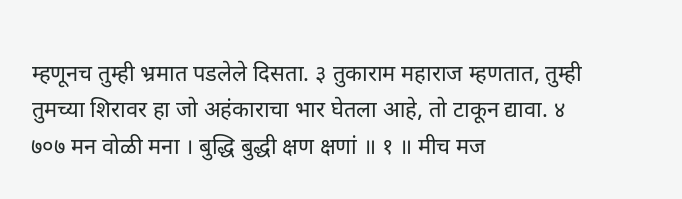म्हणूनच तुम्ही भ्रमात पडलेले दिसता. ३ तुकाराम महाराज म्हणतात, तुम्ही तुमच्या शिरावर हा जो अहंकाराचा भार घेतला आहे, तो टाकून द्यावा. ४ ७०७ मन वोळी मना । बुद्धि बुद्धी क्षण क्षणां ॥ १ ॥ मीच मज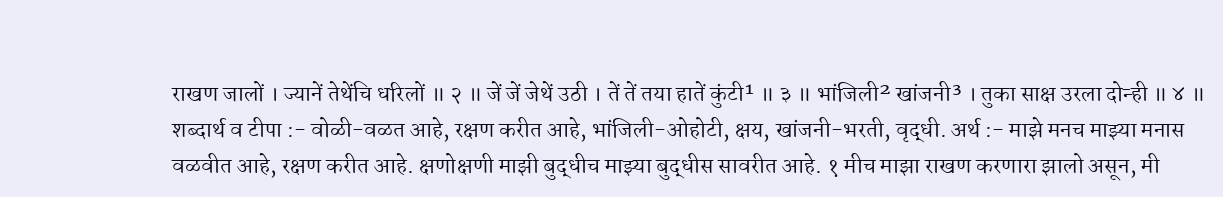राखण जालों । ज्यानें तेथेंचि धरिलों ॥ २ ॥ जें जें जेथें उठी । तें तें तया हातें कुंटी¹ ॥ ३ ॥ भांजिली² खांजनी³ । तुका साक्ष उरला दोन्ही ॥ ४ ॥ शब्दार्थ व टीपा :- वोळी-वळत आहे, रक्षण करीत आहे, भांजिली-ओहोटी, क्षय, खांजनी-भरती, वृद्धी. अर्थ :- माझे मनच माझ्या मनास वळवीत आहे, रक्षण करीत आहे. क्षणोक्षणी माझी बुद्धीच माझ्या बुद्धीस सावरीत आहे. १ मीच माझा राखण करणारा झालो असून, मी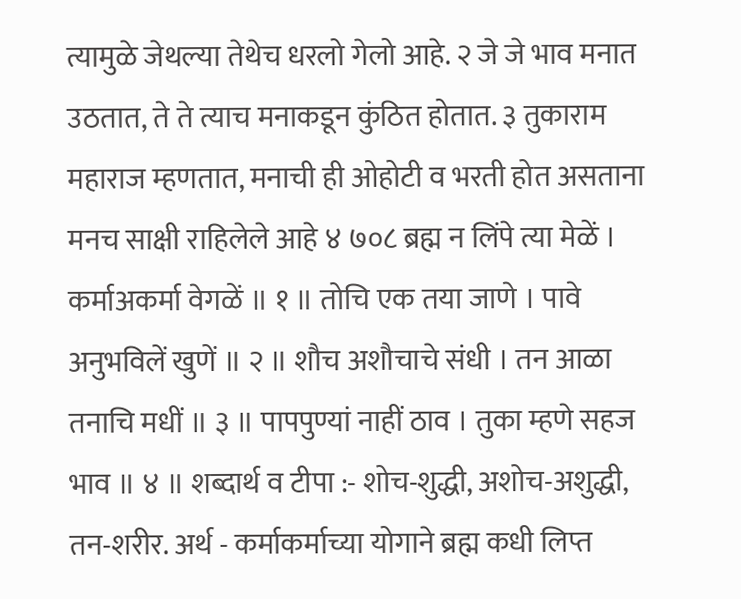त्यामुळे जेथल्या तेथेच धरलो गेलो आहे. २ जे जे भाव मनात उठतात, ते ते त्याच मनाकडून कुंठित होतात. ३ तुकाराम महाराज म्हणतात, मनाची ही ओहोटी व भरती होत असताना मनच साक्षी राहिलेले आहे ४ ७०८ ब्रह्म न लिंपे त्या मेळें । कर्माअकर्मा वेगळें ॥ १ ॥ तोचि एक तया जाणे । पावे अनुभविलें खुणें ॥ २ ॥ शौच अशौचाचे संधी । तन आळा तनाचि मधीं ॥ ३ ॥ पापपुण्यां नाहीं ठाव । तुका म्हणे सहज भाव ॥ ४ ॥ शब्दार्थ व टीपा :- शोच-शुद्धी, अशोच-अशुद्धी, तन-शरीर. अर्थ - कर्माकर्माच्या योगाने ब्रह्म कधी लिप्त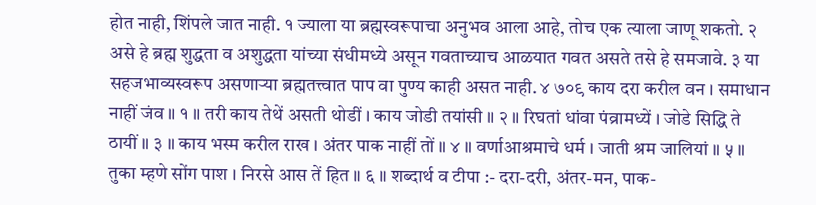होत नाही, शिंपले जात नाही. १ ज्याला या ब्रह्मस्वरूपाचा अनुभव आला आहे, तोच एक त्याला जाणू शकतो. २ असे हे ब्रह्म शुद्धता व अशुद्धता यांच्या संधीमध्ये असून गवताच्याच आळयात गवत असते तसे हे समजावे. ३ या सहजभाव्यस्वरूप असणाऱ्या ब्रह्मतत्त्वात पाप वा पुण्य काही असत नाही. ४ ७०९ काय दरा करील वन । समाधान नाहीं जंव ॥ १ ॥ तरी काय तेथें असती थोडीं । काय जोडी तयांसी ॥ २ ॥ रिघतां धांवा पंव्रामध्यें । जोडे सिद्धि ते ठायीं ॥ ३ ॥ काय भस्म करील राख । अंतर पाक नाहीं तों ॥ ४ ॥ वर्णाआश्रमाचे धर्म । जाती श्रम जालियां ॥ ५ ॥ तुका म्हणे सोंग पाश । निरसे आस तें हित ॥ ६ ॥ शब्दार्थ व टीपा :- दरा-दरी, अंतर-मन, पाक-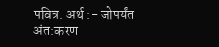पवित्र. अर्थ :- जोपर्यंत अंत:करण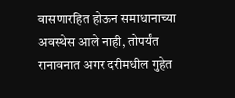वासणारहित होऊन समाधानाच्या अवस्थेस आले नाही, तोपर्यंत रानावनात अगर दरीमधील गुहेत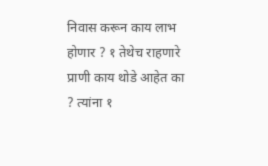निवास करून काय लाभ होणार ? १ तेथेच राहणारे प्राणी काय थोडे आहेत का ? त्यांना १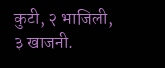कुटी, २ भाजिली, ३ खाजनी.